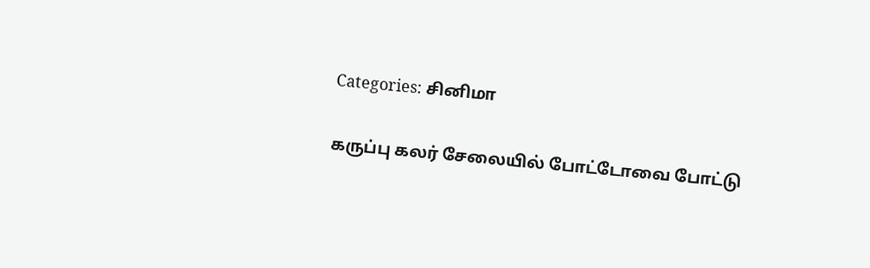Categories: சினிமா

கருப்பு கலர் சேலையில் போட்டோவை போட்டு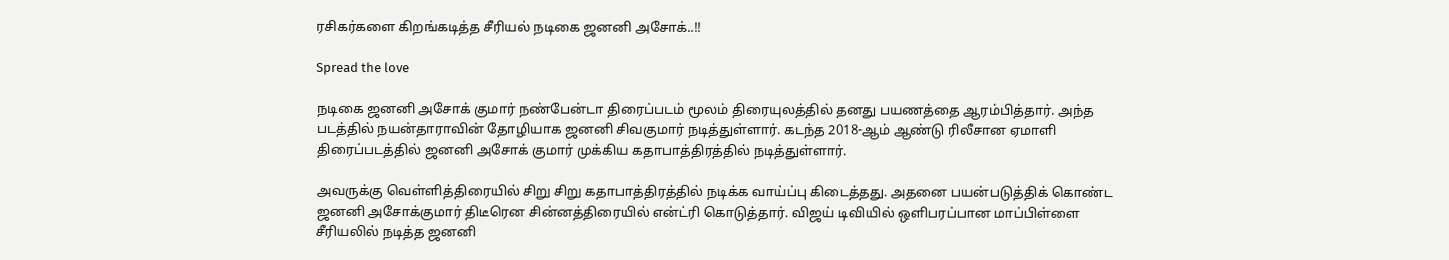ரசிகர்களை கிறங்கடித்த சீரியல் நடிகை ஜனனி அசோக்..!!

Spread the love

நடிகை ஜனனி அசோக் குமார் நண்பேன்டா திரைப்படம் மூலம் திரையுலத்தில் தனது பயணத்தை ஆரம்பித்தார். அந்த படத்தில் நயன்தாராவின் தோழியாக ஜனனி சிவகுமார் நடித்துள்ளார். கடந்த 2018-ஆம் ஆண்டு ரிலீசான ஏமாளி திரைப்படத்தில் ஜனனி அசோக் குமார் முக்கிய கதாபாத்திரத்தில் நடித்துள்ளார்.

அவருக்கு வெள்ளித்திரையில் சிறு சிறு கதாபாத்திரத்தில் நடிக்க வாய்ப்பு கிடைத்தது. அதனை பயன்படுத்திக் கொண்ட ஜனனி அசோக்குமார் திடீரென சின்னத்திரையில் என்ட்ரி கொடுத்தார். விஜய் டிவியில் ஒளிபரப்பான மாப்பிள்ளை சீரியலில் நடித்த ஜனனி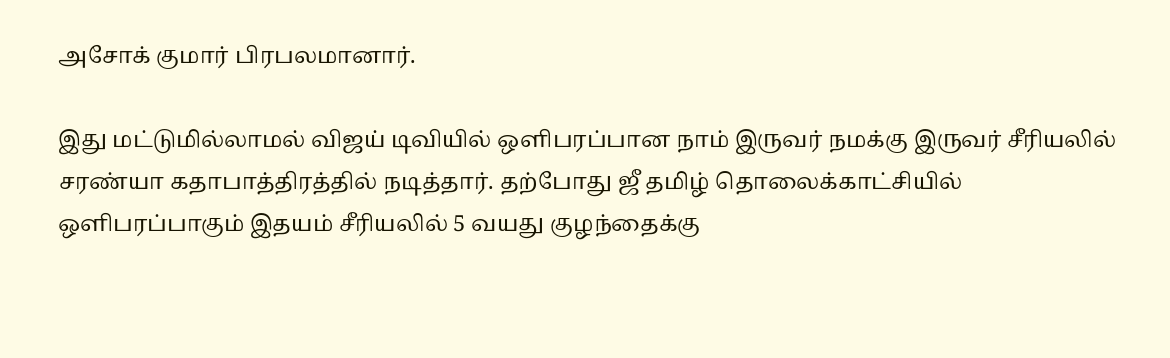அசோக் குமார் பிரபலமானார்.

இது மட்டுமில்லாமல் விஜய் டிவியில் ஒளிபரப்பான நாம் இருவர் நமக்கு இருவர் சீரியலில் சரண்யா கதாபாத்திரத்தில் நடித்தார். தற்போது ஜீ தமிழ் தொலைக்காட்சியில் ஒளிபரப்பாகும் இதயம் சீரியலில் 5 வயது குழந்தைக்கு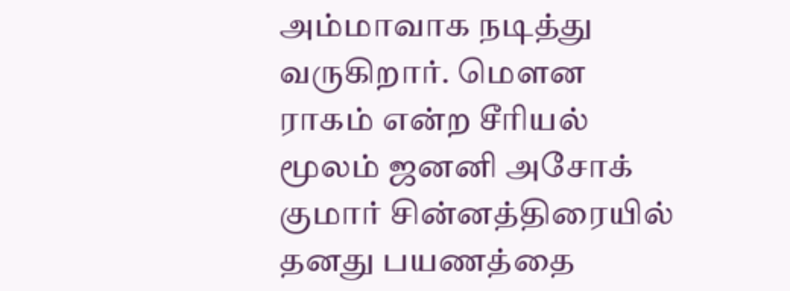அம்மாவாக நடித்து வருகிறார். மௌன ராகம் என்ற சீரியல் மூலம் ஜனனி அசோக் குமார் சின்னத்திரையில் தனது பயணத்தை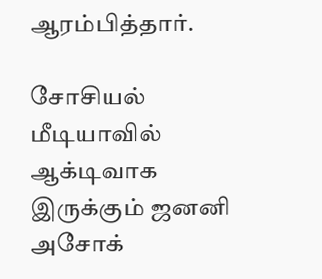ஆரம்பித்தார்.

சோசியல் மீடியாவில் ஆக்டிவாக இருக்கும் ஜனனி அசோக்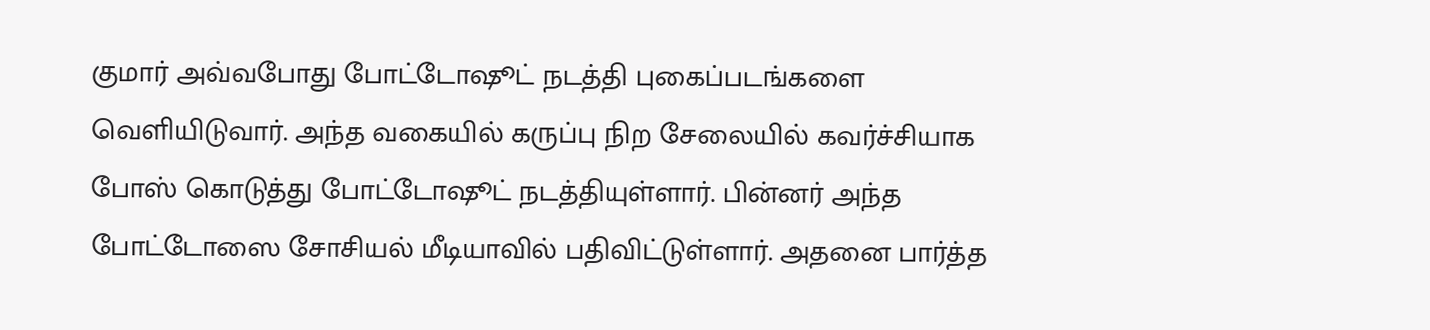குமார் அவ்வபோது போட்டோஷூட் நடத்தி புகைப்படங்களை வெளியிடுவார். அந்த வகையில் கருப்பு நிற சேலையில் கவர்ச்சியாக போஸ் கொடுத்து போட்டோஷூட் நடத்தியுள்ளார். பின்னர் அந்த போட்டோஸை சோசியல் மீடியாவில் பதிவிட்டுள்ளார். அதனை பார்த்த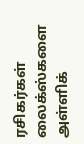ரசிகர்கள் லைக்ஸ்களை அள்ளிக்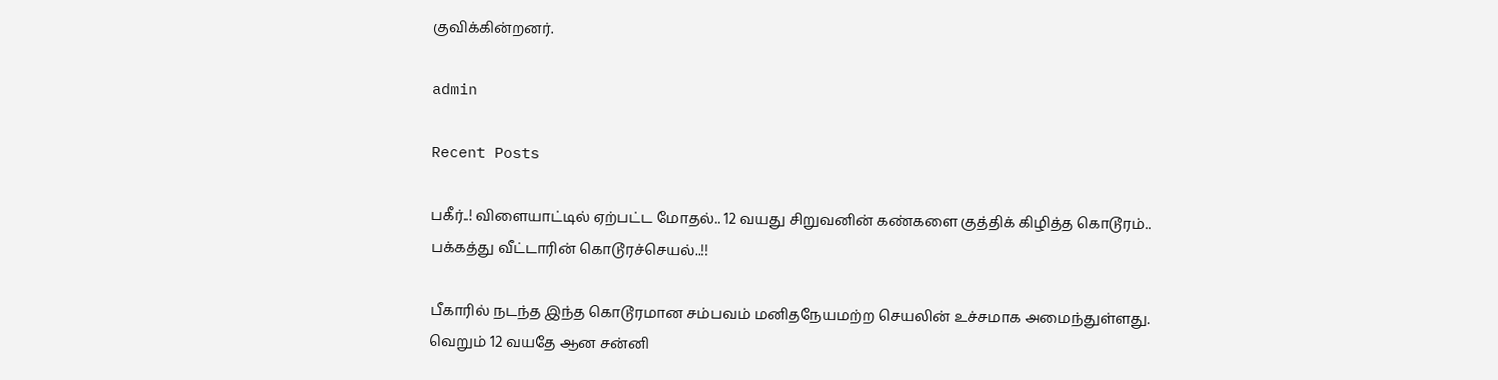குவிக்கின்றனர்.

admin

Recent Posts

பகீர்..! விளையாட்டில் ஏற்பட்ட மோதல்.. 12 வயது சிறுவனின் கண்களை குத்திக் கிழித்த கொடூரம்.. பக்கத்து வீட்டாரின் கொடூரச்செயல்..!!

பீகாரில் நடந்த இந்த கொடூரமான சம்பவம் மனிதநேயமற்ற செயலின் உச்சமாக அமைந்துள்ளது. வெறும் 12 வயதே ஆன சன்னி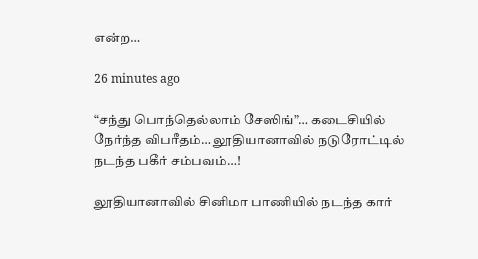என்ற…

26 minutes ago

“சந்து பொந்தெல்லாம் சேஸிங்”… கடைசியில் நேர்ந்த விபரீதம்… லூதியானாவில் நடுரோட்டில் நடந்த பகீர் சம்பவம்…!

லூதியானாவில் சினிமா பாணியில் நடந்த கார்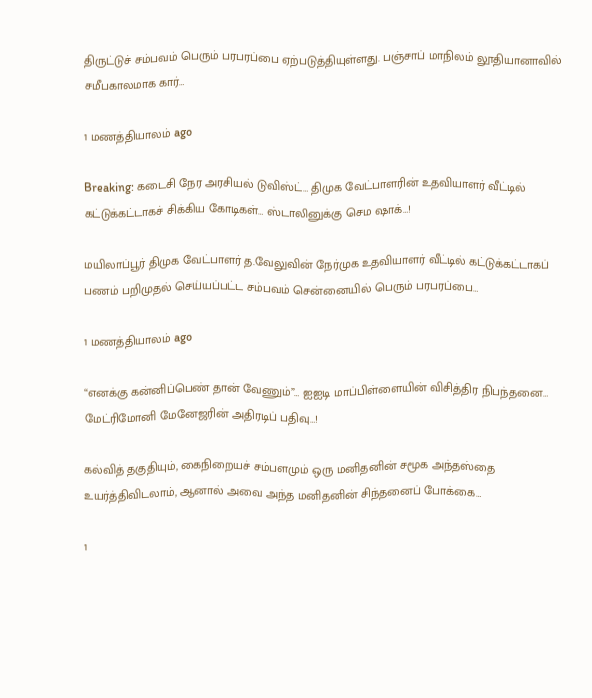திருட்டுச் சம்பவம் பெரும் பரபரப்பை ஏற்படுத்தியுள்ளது. பஞ்சாப் மாநிலம் லூதியானாவில் சமீபகாலமாக கார்…

1 மணத்தியாலம் ago

Breaking: கடைசி நேர அரசியல் டுவிஸ்ட்… திமுக வேட்பாளரின் உதவியாளர் வீட்டில் கட்டுக்கட்டாகச் சிக்கிய கோடிகள்… ஸ்டாலினுக்கு செம ஷாக்…!

மயிலாப்பூர் திமுக வேட்பாளர் த.வேலுவின் நேர்முக உதவியாளர் வீட்டில் கட்டுக்கட்டாகப் பணம் பறிமுதல் செய்யப்பட்ட சம்பவம் சென்னையில் பெரும் பரபரப்பை…

1 மணத்தியாலம் ago

“எனக்கு கன்னிப்பெண் தான் வேணும்”… ஐஐடி மாப்பிள்ளையின் விசித்திர நிபந்தனை… மேட்ரிமோனி மேனேஜரின் அதிரடிப் பதிவு…!

கல்வித் தகுதியும், கைநிறையச் சம்பளமும் ஒரு மனிதனின் சமூக அந்தஸ்தை உயர்த்திவிடலாம், ஆனால் அவை அந்த மனிதனின் சிந்தனைப் போக்கை…

1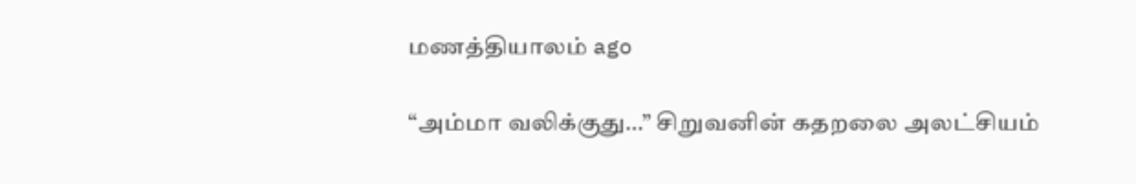மணத்தியாலம் ago

“அம்மா வலிக்குது…” சிறுவனின் கதறலை அலட்சியம்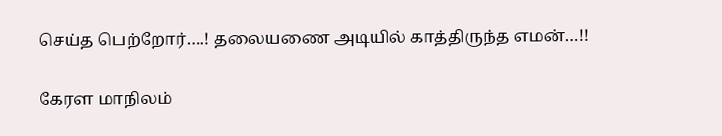செய்த பெற்றோர்….! தலையணை அடியில் காத்திருந்த எமன்…!!

கேரள மாநிலம்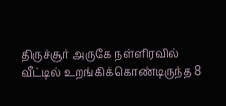திருச்சூர் அருகே நள்ளிரவில் வீட்டில் உறங்கிக்கொண்டிருந்த 8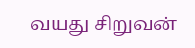வயது சிறுவன்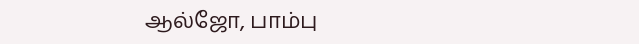ஆல்ஜோ, பாம்பு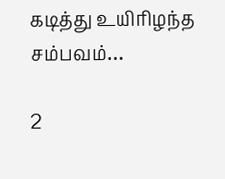கடித்து உயிரிழந்த சம்பவம்…

2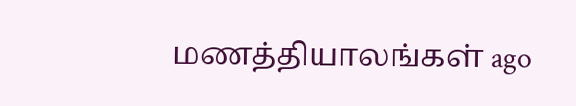மணத்தியாலங்கள் ago